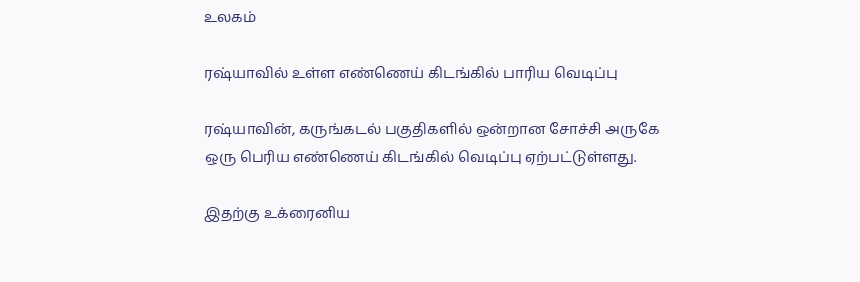உலகம்

ரஷ்யாவில் உள்ள எண்ணெய் கிடங்கில் பாரிய வெடிப்பு

ரஷ்யாவின், கருங்கடல் பகுதிகளில் ஒன்றான சோச்சி அருகே ஒரு பெரிய எண்ணெய் கிடங்கில் வெடிப்பு ஏற்பட்டுள்ளது.

இதற்கு உக்ரைனிய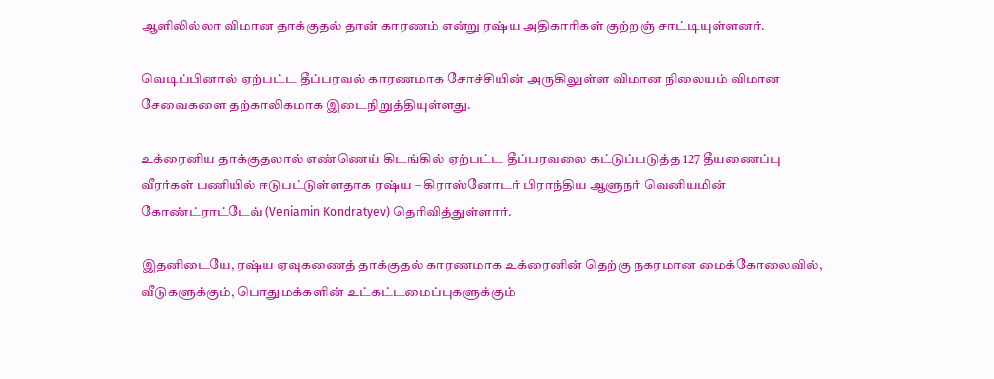ஆளிலில்லா விமான தாக்குதல் தான் காரணம் என்று ரஷ்ய அதிகாரிகள் குற்றஞ் சாட்டியுள்ளனர்.

வெடிப்பினால் ஏற்பட்ட தீப்பரவல் காரணமாக சோச்சியின் அருகிலுள்ள விமான நிலையம் விமான சேவைகளை தற்காலிகமாக இடைநிறுத்தியுள்ளது.

உக்ரைனிய தாக்குதலால் எண்ணெய் கிடங்கில் ஏற்பட்ட தீப்பரவலை கட்டுப்படுத்த 127 தீயணைப்பு வீரர்கள் பணியில் ஈடுபட்டுள்ளதாக ரஷ்ய – கிராஸ்னோடர் பிராந்திய ஆளுநர் வெனியமின் கோண்ட்ராட்டேவ் (Veniamin Kondratyev) தெரிவித்துள்ளார்.

இதனிடையே, ரஷ்ய ஏவுகணைத் தாக்குதல் காரணமாக உக்ரைனின் தெற்கு நகரமான மைக்கோலைவில், வீடுகளுக்கும், பொதுமக்களின் உட்கட்டமைப்புகளுக்கும்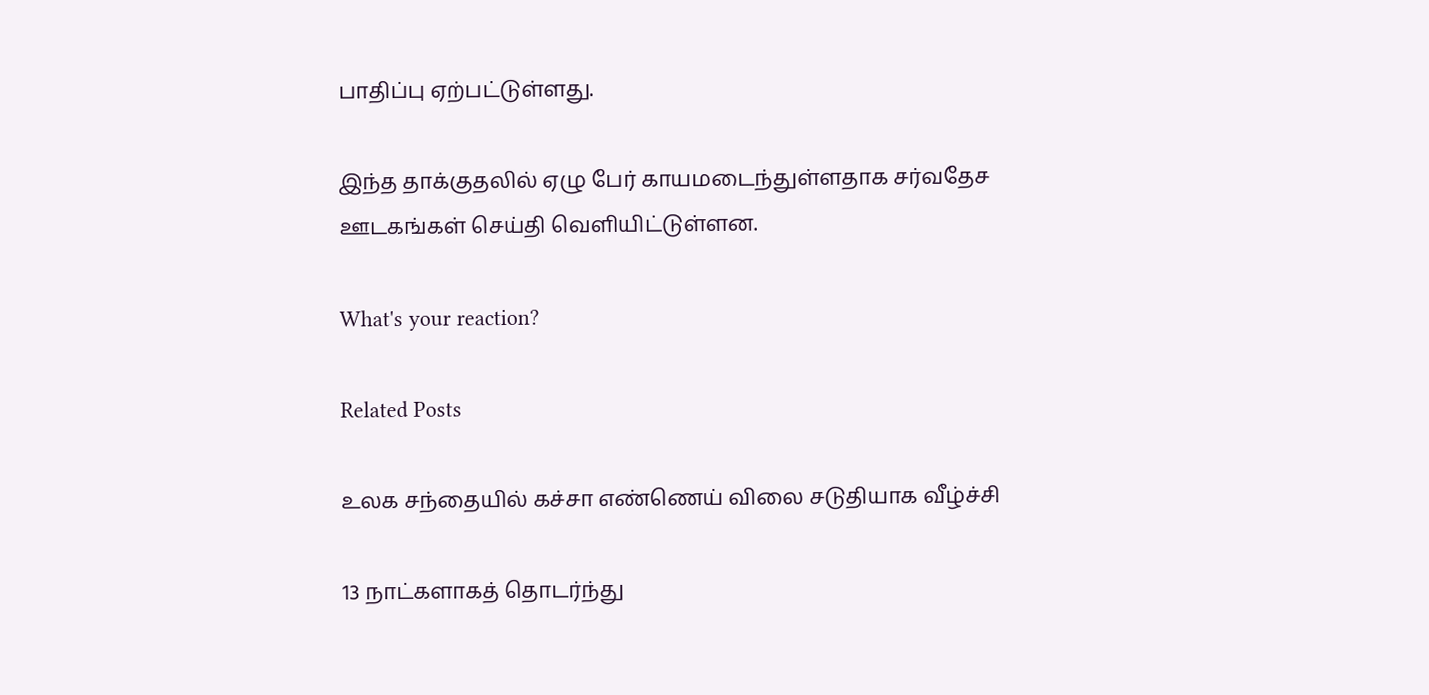பாதிப்பு ஏற்பட்டுள்ளது.

இந்த தாக்குதலில் ஏழு பேர் காயமடைந்துள்ளதாக சர்வதேச ஊடகங்கள் செய்தி வௌியிட்டுள்ளன.

What's your reaction?

Related Posts

உலக சந்தையில் கச்சா எண்ணெய் விலை சடுதியாக வீழ்ச்சி

13 நாட்களாகத் தொடர்ந்து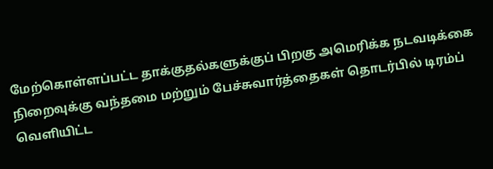மேற்கொள்ளப்பட்ட தாக்குதல்களுக்குப் பிறகு அமெரிக்க நடவடிக்கை நிறைவுக்கு வந்தமை மற்றும் பேச்சுவார்த்தைகள் தொடர்பில் டிரம்ப் வெளியிட்ட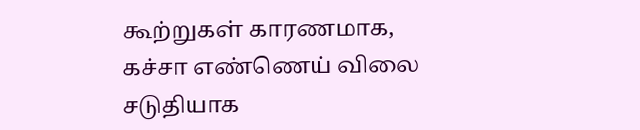கூற்றுகள் காரணமாக, கச்சா எண்ணெய் விலை சடுதியாக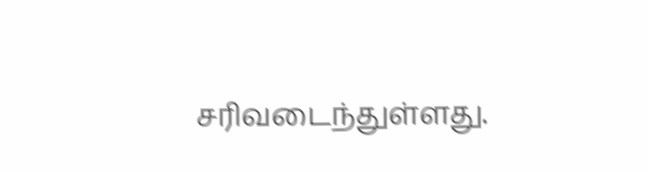சரிவடைந்துள்ளது.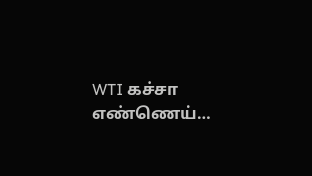WTI கச்சா எண்ணெய்…